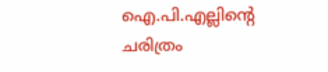ഐ.പി.എല്ലിന്റെ ചരിത്രം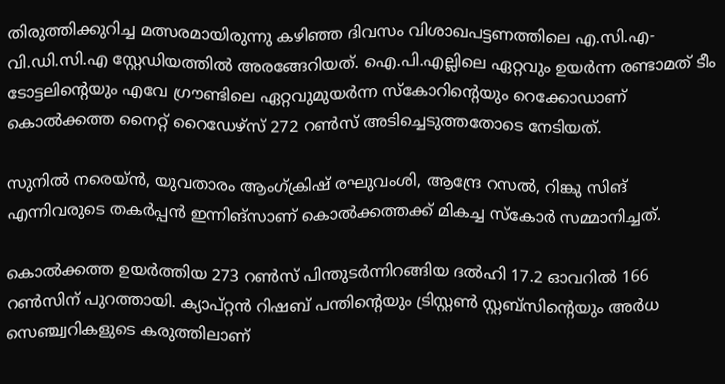തിരുത്തിക്കുറിച്ച മത്സരമായിരുന്നു കഴിഞ്ഞ ദിവസം വിശാഖപട്ടണത്തിലെ എ.സി.എ-വി.ഡി.സി.എ സ്റ്റേഡിയത്തില്‍ അരങ്ങേറിയത്. ഐ.പി.എല്ലിലെ ഏറ്റവും ഉയര്‍ന്ന രണ്ടാമത് ടീം ടോട്ടലിന്റെയും എവേ ഗ്രൗണ്ടിലെ ഏറ്റവുമുയര്‍ന്ന സ്‌കോറിന്റെയും റെക്കോഡാണ് കൊല്‍ക്കത്ത നൈറ്റ് റൈഡേഴ്‌സ് 272 റണ്‍സ് അടിച്ചെടുത്തതോടെ നേടിയത്.

സുനില്‍ നരെയ്ന്‍, യുവതാരം ആംഗ്ക്രിഷ് രഘുവംശി, ആന്ദ്രേ റസല്‍, റിങ്കു സിങ് എന്നിവരുടെ തകര്‍പ്പന്‍ ഇന്നിങ്സാണ് കൊല്‍ക്കത്തക്ക് മികച്ച സ്‌കോര്‍ സമ്മാനിച്ചത്.

കൊല്‍ക്കത്ത ഉയര്‍ത്തിയ 273 റണ്‍സ് പിന്തുടര്‍ന്നിറങ്ങിയ ദല്‍ഹി 17.2 ഓവറില്‍ 166 റണ്‍സിന് പുറത്തായി. ക്യാപ്റ്റന്‍ റിഷബ് പന്തിന്റെയും ട്രിസ്റ്റണ്‍ സ്റ്റബ്‌സിന്റെയും അര്‍ധ സെഞ്ച്വറികളുടെ കരുത്തിലാണ്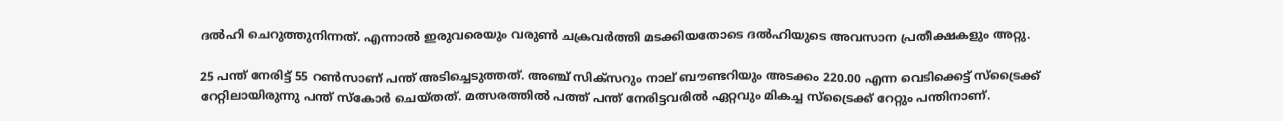ദല്‍ഹി ചെറുത്തുനിന്നത്. എന്നാല്‍ ഇരുവരെയും വരുണ്‍ ചക്രവര്‍ത്തി മടക്കിയതോടെ ദല്‍ഹിയുടെ അവസാന പ്രതീക്ഷകളും അറ്റു.

25 പന്ത് നേരിട്ട് 55 റണ്‍സാണ് പന്ത് അടിച്ചെടുത്തത്. അഞ്ച് സിക്‌സറും നാല് ബൗണ്ടറിയും അടക്കം 220.00 എന്ന വെടിക്കെട്ട് സ്‌ട്രൈക്ക് റേറ്റിലായിരുന്നു പന്ത് സ്‌കോര്‍ ചെയ്തത്. മത്സരത്തില്‍ പത്ത് പന്ത് നേരിട്ടവരില്‍ ഏറ്റവും മികച്ച സ്‌ട്രൈക്ക് റേറ്റും പന്തിനാണ്.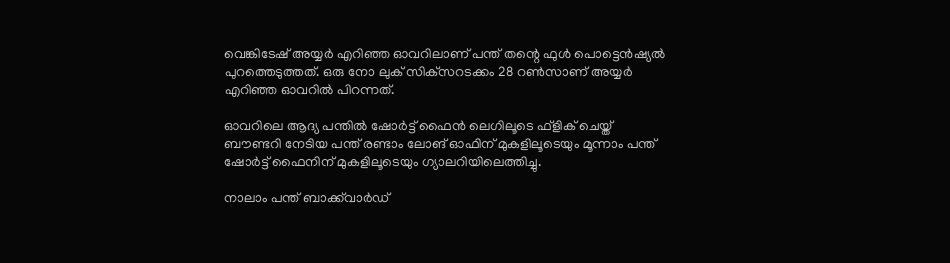വെങ്കിടേഷ് അയ്യര്‍ എറിഞ്ഞ ഓവറിലാണ് പന്ത് തന്റെ ഫുള്‍ പൊട്ടെന്‍ഷ്യല്‍ പുറത്തെടുത്തത്. ഒരു നോ ലുക് സിക്‌സറടക്കം 28 റണ്‍സാണ് അയ്യര്‍ എറിഞ്ഞ ഓവറില്‍ പിറന്നത്.

ഓവറിലെ ആദ്യ പന്തില്‍ ഷോര്‍ട്ട് ഫൈന്‍ ലെഗിലൂടെ ഫ്‌ളിക് ചെയ്ത് ബൗണ്ടറി നേടിയ പന്ത് രണ്ടാം ലോങ് ഓഫിന് മുകളിലൂടെയും മൂന്നാം പന്ത് ഷോര്‍ട്ട് ഫൈനിന് മുകളിലൂടെയും ഗ്യാലറിയിലെത്തിച്ചു.

നാലാം പന്ത് ബാക്ക്‌വാര്‍ഡ്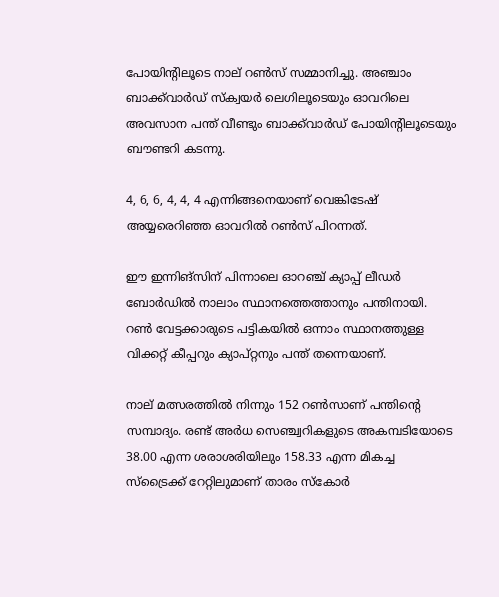പോയിന്റിലൂടെ നാല് റണ്‍സ് സമ്മാനിച്ചു. അഞ്ചാം ബാക്ക്‌വാര്‍ഡ് സ്‌ക്വയര്‍ ലെഗിലൂടെയും ഓവറിലെ അവസാന പന്ത് വീണ്ടും ബാക്ക്‌വാര്‍ഡ് പോയിന്റിലൂടെയും ബൗണ്ടറി കടന്നു.

4, 6, 6, 4, 4, 4 എന്നിങ്ങനെയാണ് വെങ്കിടേഷ് അയ്യരെറിഞ്ഞ ഓവറില്‍ റണ്‍സ് പിറന്നത്.

ഈ ഇന്നിങ്‌സിന് പിന്നാലെ ഓറഞ്ച് ക്യാപ്പ് ലീഡര്‍ ബോര്‍ഡില്‍ നാലാം സ്ഥാനത്തെത്താനും പന്തിനായി. റണ്‍ വേട്ടക്കാരുടെ പട്ടികയില്‍ ഒന്നാം സ്ഥാനത്തുള്ള വിക്കറ്റ് കീപ്പറും ക്യാപ്റ്റനും പന്ത് തന്നെയാണ്.

നാല് മത്സരത്തില്‍ നിന്നും 152 റണ്‍സാണ് പന്തിന്റെ സമ്പാദ്യം. രണ്ട് അര്‍ധ സെഞ്ച്വറികളുടെ അകമ്പടിയോടെ 38.00 എന്ന ശരാശരിയിലും 158.33 എന്ന മികച്ച സ്‌ട്രൈക്ക് റേറ്റിലുമാണ് താരം സ്‌കോര്‍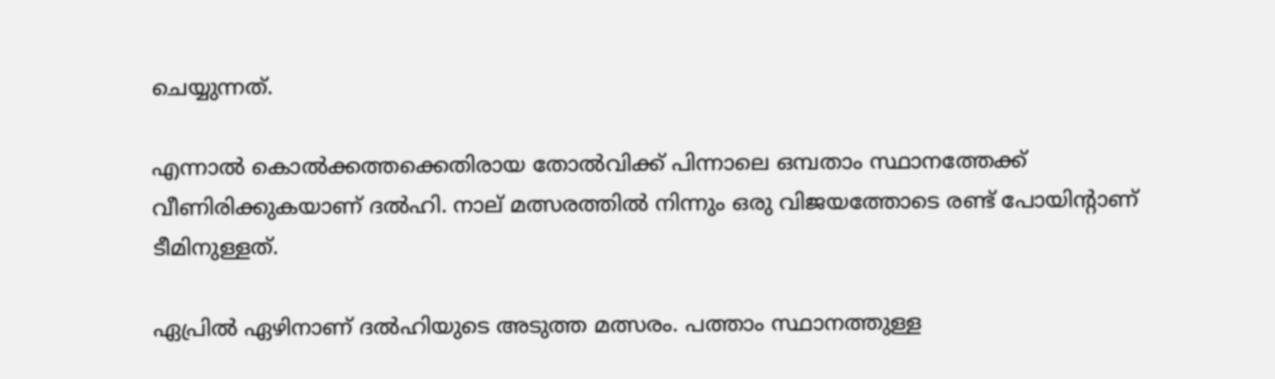ചെയ്യുന്നത്.

എന്നാല്‍ കൊല്‍ക്കത്തക്കെതിരായ തോല്‍വിക്ക് പിന്നാലെ ഒമ്പതാം സ്ഥാനത്തേക്ക് വീണിരിക്കുകയാണ് ദല്‍ഹി. നാല് മത്സരത്തില്‍ നിന്നും ഒരു വിജയത്തോടെ രണ്ട് പോയിന്റാണ് ടീമിനുള്ളത്.

ഏപ്രില്‍ ഏഴിനാണ് ദല്‍ഹിയുടെ അടുത്ത മത്സരം. പത്താം സ്ഥാനത്തുള്ള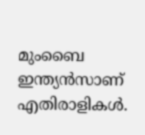മുംബൈ ഇന്ത്യന്‍സാണ് എതിരാളികള്‍.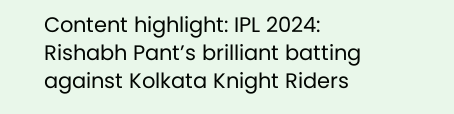Content highlight: IPL 2024: Rishabh Pant’s brilliant batting against Kolkata Knight Riders